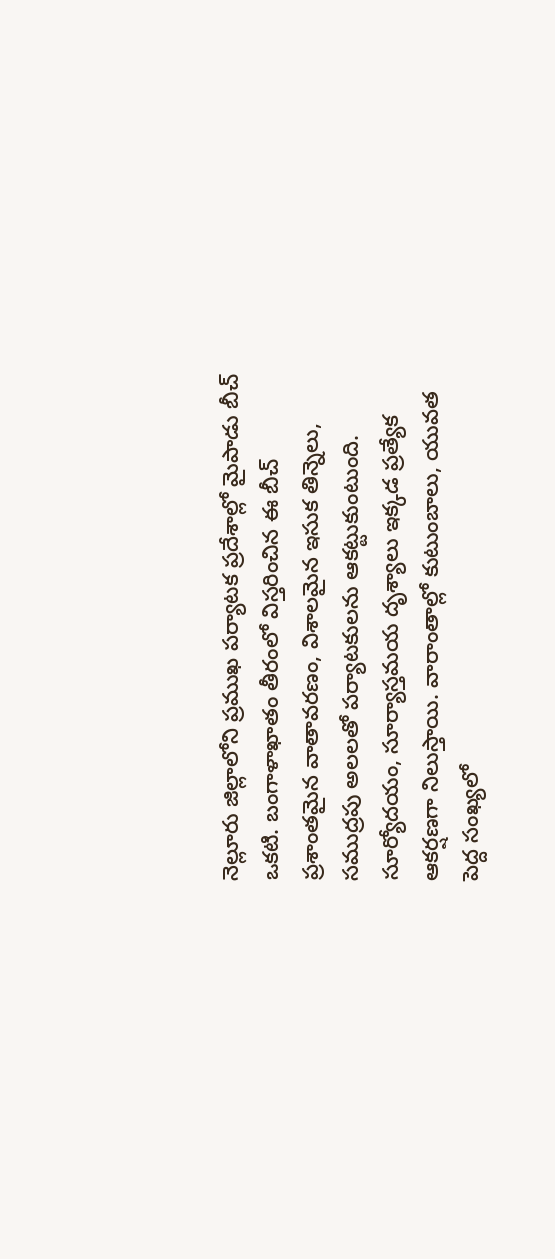నెల్లూరు జిల్లాలోని ప్రముఖ పర్యాటక ప్రదేశాల్లో మైపాడు బీచ్ ఒకటి. బంగాళాఖాతం తీరంలో విస్తరించిన ఈ బీచ్ ప్రశాంతమైన వాతావరణం, విశాలమైన ఇసుక తిన్నెలు, సముద్రపు అలలతో పర్యాటకులను ఆకట్టుకుంటుంది. సూర్యోదయం, సూర్యాస్తమయ దృశ్యాలు ఇక్కడ ప్రత్యేక ఆకర్షణగా నిలుస్తాయి. వారాంతాల్లో కుటుంబాలు, యువత పెద్ద సంఖ్యలో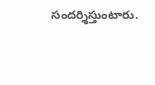సందర్శిస్తుంటారు.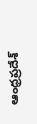ఆంధ్రప్రదేశ్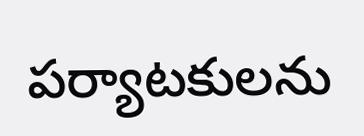పర్యాటకులను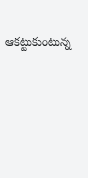ఆకట్టుకుంటున్న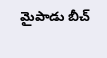మైపాడు బీచ్